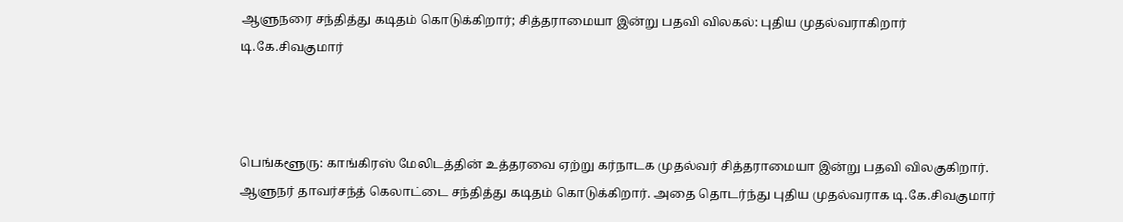ஆளுநரை சந்தித்து கடிதம் கொடுக்கிறார்; சித்தராமையா இன்று பதவி விலகல்: புதிய முதல்வராகிறார் டி.கே.சிவகுமார்



பெங்களூரு: காங்கிரஸ் மேலிடத்தின் உத்தரவை ஏற்று கர்நாடக முதல்வர் சித்தராமையா இன்று பதவி விலகுகிறார். ஆளுநர் தாவர்சந்த் கெலாட்டை சந்தித்து கடிதம் கொடுக்கிறார். அதை தொடர்ந்து புதிய முதல்வராக டி.கே.சிவகுமார்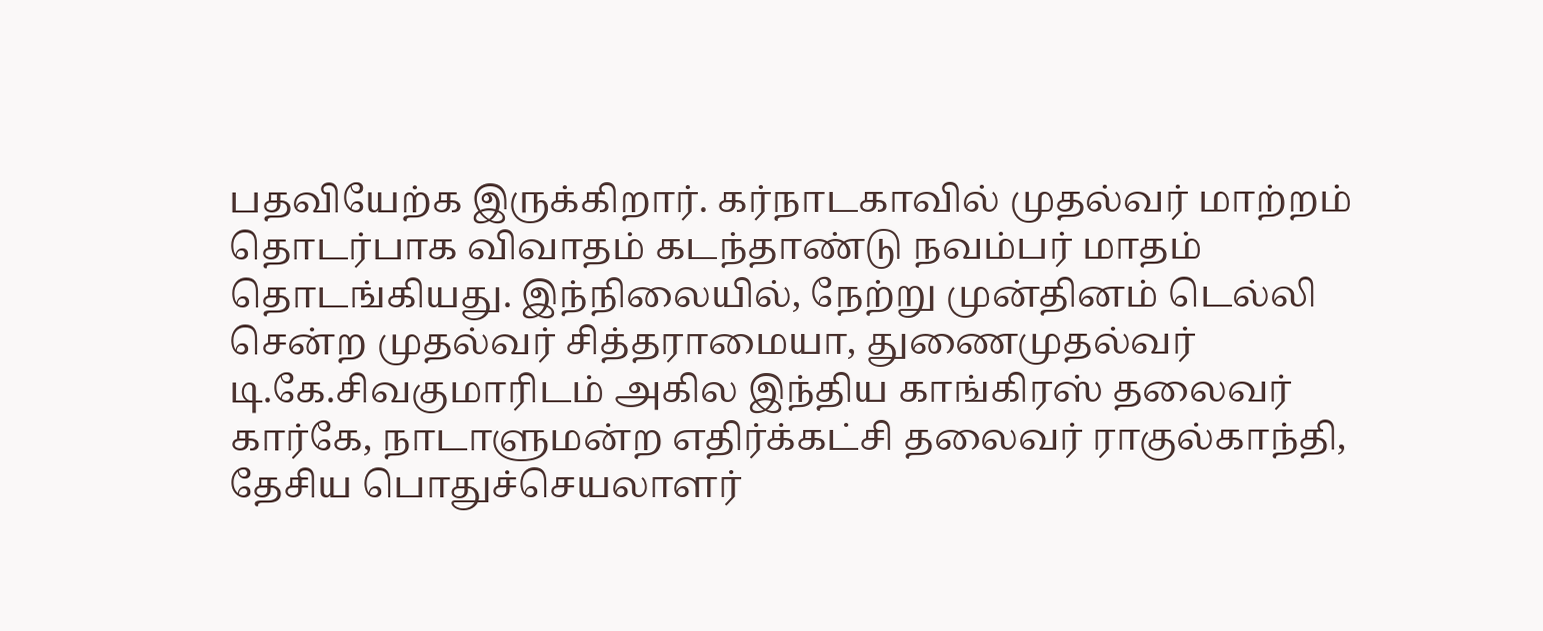பதவியேற்க இருக்கிறார். கர்நாடகாவில் முதல்வர் மாற்றம் தொடர்பாக விவாதம் கடந்தாண்டு நவம்பர் மாதம் தொடங்கியது. இந்நிலையில், நேற்று முன்தினம் டெல்லி சென்ற முதல்வர் சித்தராமையா, துணைமுதல்வர் டி.கே.சிவகுமாரிடம் அகில இந்திய காங்கிரஸ் தலைவர் கார்கே, நாடாளுமன்ற எதிர்க்கட்சி தலைவர் ராகுல்காந்தி, தேசிய பொதுச்செயலாளர்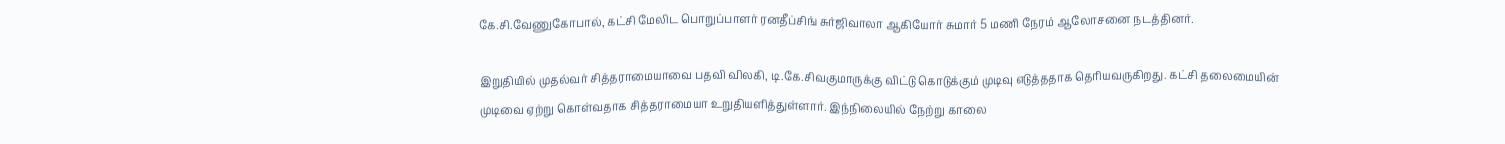கே.சி.வேணுகோபால், கட்சி மேலிட பொறுப்பாளர் ரனதீப்சிங் சுர்ஜிவாலா ஆகியோர் சுமார் 5 மணி நேரம் ஆலோசனை நடத்தினர்.

இறுதியில் முதல்வர் சித்தராமையாவை பதவி விலகி, டி.கே.சிவகுமாருக்கு விட்டு கொடுக்கும் முடிவு எடுத்ததாக தெரியவருகிறது. கட்சி தலைமையின் முடிவை ஏற்று கொள்வதாக சித்தராமையா உறுதியளித்துள்ளார். இந்நிலையில் நேற்று காலை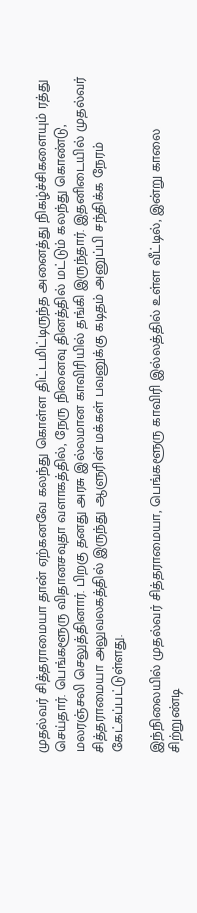முதல்வர் சித்தராமையா தான் ஏற்கனவே கலந்து கொள்ள திட்டமிட்டிருந்த அனைத்து நிகழ்ச்சிகளையும் ரத்து செய்தார். பெங்களூரு விதானசவுதா வளாகத்தில், நேரு நினைவு தினத்தில் மட்டும் கலந்து கொண்டு, மலரஞ்சலி செலுத்தினார். பிறகு தனது அரசு இல்லமான காவிரியில் தங்கி இருந்தார். இதனிடையில் முதல்வர் சித்தராமையா அலுவலகத்தில் இருந்து ஆளுரின் மக்கள் பவனுக்கு கடிதம் அனுப்பி சந்திக்க நேரம் கேட்கப்பட்டுள்ளது.

இந்நிலையில் முதல்வர் சித்தராமையா, பெங்களூரு காவிரி இல்லத்தில் உள்ள வீட்டில், இன்று காலை சிற்றுண்டி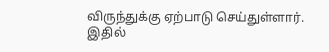விருந்துக்கு ஏற்பாடு செய்துள்ளார். இதில்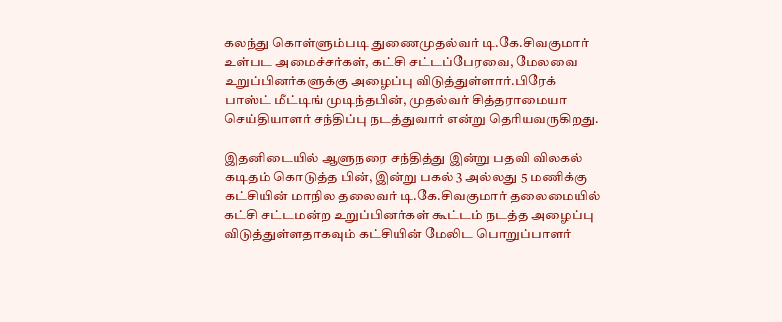கலந்து கொள்ளும்படி துணைமுதல்வர் டி.கே.சிவகுமார் உள்பட அமைச்சர்கள், கட்சி சட்டப்பேரவை, மேலவை உறுப்பினர்களுக்கு அழைப்பு விடுத்துள்ளார்.பிரேக் பாஸ்ட் மீட்டிங் முடிந்தபின், முதல்வர் சித்தராமையா செய்தியாளர் சந்திப்பு நடத்துவார் என்று தெரியவருகிறது.

இதனிடையில் ஆளுநரை சந்தித்து இன்று பதவி விலகல் கடிதம் கொடுத்த பின், இன்று பகல் 3 அல்லது 5 மணிக்கு கட்சியின் மாநில தலைவர் டி.கே.சிவகுமார் தலைமையில் கட்சி சட்டமன்ற உறுப்பினர்கள் கூட்டம் நடத்த அழைப்பு விடுத்துள்ளதாகவும் கட்சியின் மேலிட பொறுப்பாளர்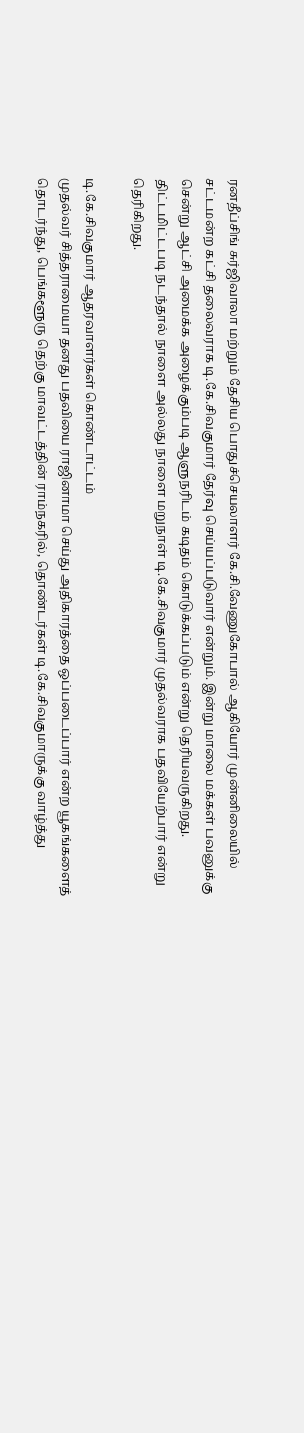ரனதீப்சிங் சுர்ஜிவாலா மற்றும் தேசிய பொதுச்செயலாளர் கே.சி.வேணுகோபால் ஆகியோர் முன்னிலையில் சட்டமன்ற கட்சி தலைவராக டி.கே.சிவகுமார் தேர்வு செய்யப்படுவார் என்றும். இன்று மாலை மக்கள் பவனுக்கு சென்று ஆட்சி அமைக்க அழைக்கும்படி ஆளுநரிடம் கடிதம் கொடுக்கப்படும் என்று தெரியவருகிறது. திட்டமிட்டபடி நடந்தால் நாளை அல்லது நாளை மறுநாள் டி.கே.சிவகுமார் முதல்வராக பதவியேற்பார் என்று தெரிகிறது.

டி.கே.சிவகுமார் ஆதரவாளர்கள் கொண்டாட்டம்
முதல்வர் சித்தராமையா தனது பதவியை ராஜினாமா செய்து அதிகாரத்தை ஒப்படைப்பார் என்ற யூகங்களைத் தொடர்ந்து, பெங்களூரு தெற்கு மாவட்டத்தின் ராம்நகரில், தொண்டர்கள் டி.கே.சிவகுமாருக்கு வாழ்த்து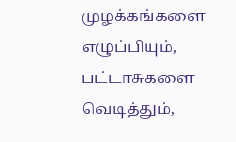முழக்கங்களை எழுப்பியும், பட்டாசுகளை வெடித்தும்,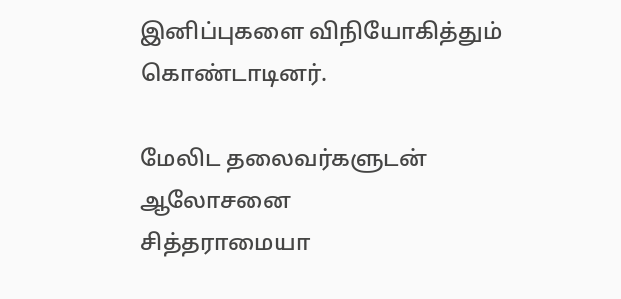இனிப்புகளை விநியோகித்தும் கொண்டாடினர்.

மேலிட தலைவர்களுடன் ஆலோசனை
சித்தராமையா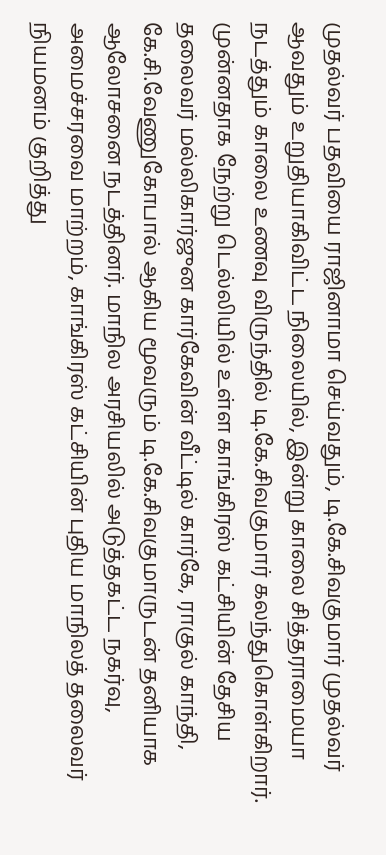முதல்வர் பதவியை ராஜினாமா செய்வதும், டி.கே.சிவகுமார் முதல்வர் ஆவதும் உறுதியாகிவிட்ட நிலையில், இன்று காலை சித்தராமையா நடத்தும் காலை உணவு விருந்தில் டி.கே.சிவகுமார் கலந்துகொள்கிறார். முன்னதாக நேற்று டெல்லியில் உள்ள காங்கிரஸ் கட்சியின் தேசிய தலைவர் மல்லிகார்ஜுன கார்கேவின் வீட்டில் கார்கே, ராகுல் காந்தி, கே.சி.வேணுகோபால் ஆகிய மூவரும் டி.கே.சிவகுமாருடன் தனியாக ஆலோசனை நடத்தினர். மாநில அரசியலில் அடுத்தகட்ட நகர்வு, அமைச்சரவை மாற்றம், காங்கிரஸ் கட்சியின் புதிய மாநிலத் தலைவர் நியமனம் குறித்து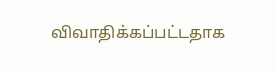விவாதிக்கப்பட்டதாக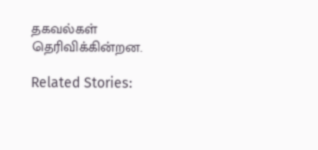தகவல்கள் தெரிவிக்கின்றன.

Related Stories: